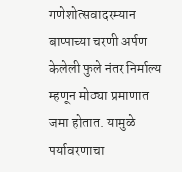गणेशोत्सवादरम्यान बाप्पाच्या चरणी अर्पण केलेली फुले नंतर निर्माल्य म्हणून मोठ्या प्रमाणात जमा होतात. यामुळे पर्यावरणाचा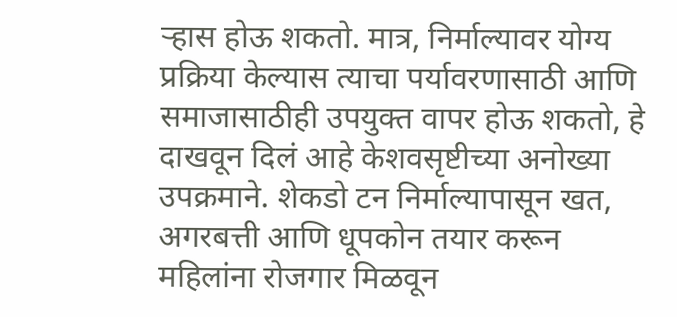ऱ्हास होऊ शकतो. मात्र, निर्माल्यावर योग्य प्रक्रिया केल्यास त्याचा पर्यावरणासाठी आणि समाजासाठीही उपयुक्त वापर होऊ शकतो, हे दाखवून दिलं आहे केशवसृष्टीच्या अनोख्या उपक्रमाने. शेकडो टन निर्माल्यापासून खत, अगरबत्ती आणि धूपकोन तयार करून महिलांना रोजगार मिळवून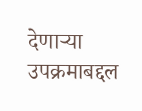देणाऱ्या उपक्रमाबद्दल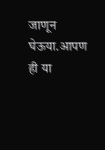जाणून घेऊया.आपण ही या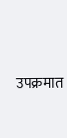उपक्रमात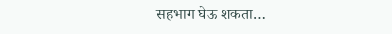सहभाग घेऊ शकता…